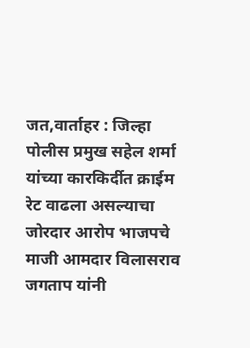जत,वार्ताहर : जिल्हा पोलीस प्रमुख सहेल शर्मा यांच्या कारकिर्दीत क्राईम रेट वाढला असल्याचा जोरदार आरोप भाजपचे माजी आमदार विलासराव जगताप यांनी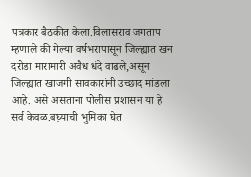पत्रकार बैठकीत केला.विलासराव जगताप म्हणाले की गेल्या वर्षभरापासून जिल्ह्यात खन दरोडा मारामारी अवैध धंदे वाढले,असून जिल्ह्यात खाजगी सावकारांनी उच्छाद मांडला आहे. असे असताना पोलीस प्रशासन या हे सर्व केवळ.बघ़्याची भुमिका घेत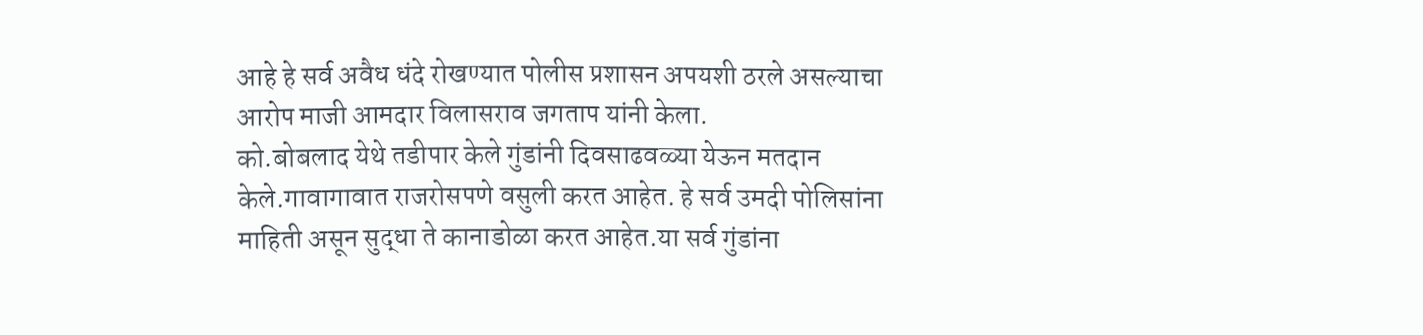आहे हे सर्व अवैध धंदे रोखण्यात पोलीस प्रशासन अपयशी ठरले असल्याचा आरोप माजी आमदार विलासराव जगताप यांनी केला.
को.बोबलाद येथे तडीपार केले गुंडांनी दिवसाढवळ्या येऊन मतदान केले.गावागावात राजरोसपणे वसुली करत आहेत. हे सर्व उमदी पोलिसांना माहिती असून सुद्धा ते कानाडोळा करत आहेत.या सर्व गुंडांना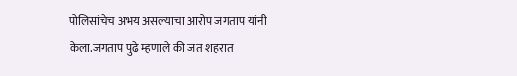पोलिसांचेच अभय असल्याचा आरोप जगताप यांनी
केला.जगताप पुढे म्हणाले की जत शहरात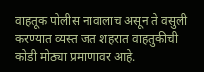वाहतूक पोलीस नावालाच असून ते वसुली करण्यात व्यस्त जत शहरात वाहतुकीची कोडी मोठ्या प्रमाणावर आहे.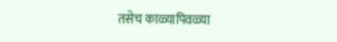तसेच काळ्यापिवळ्या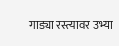गाड्या रस्त्यावर उभ्या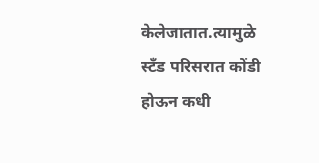केलेजातात.त्यामुळे स्टँड परिसरात कोंडी होऊन कधी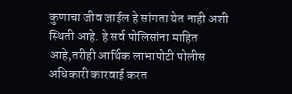कुणाचा जीव जाईल हे सांगता येत नाही अशी स्थिती आहे. हे सर्व पोलिसांना माहित आहे,तरीही आर्थिक लाभापोटी पोलीस अधिकारी कारवाई करत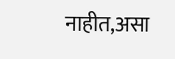नाहीत,असा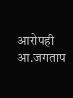आरोपही आ.जगताप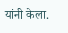यांनी केला.